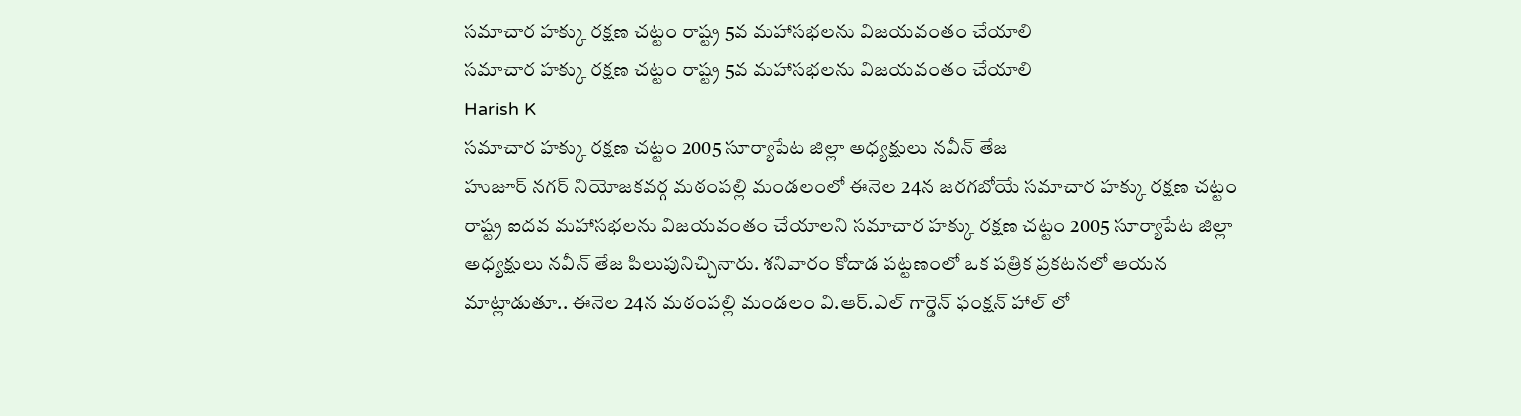సమాచార హక్కు రక్షణ చట్టం రాష్ట్ర 5వ మహాసభలను విజయవంతం చేయాలి
సమాచార హక్కు రక్షణ చట్టం రాష్ట్ర 5వ మహాసభలను విజయవంతం చేయాలి
Harish K
సమాచార హక్కు రక్షణ చట్టం 2005 సూర్యాపేట జిల్లా అధ్యక్షులు నవీన్ తేజ
హుజూర్ నగర్ నియోజకవర్గ మఠంపల్లి మండలంలో ఈనెల 24న జరగబోయే సమాచార హక్కు రక్షణ చట్టం రాష్ట్ర ఐదవ మహాసభలను విజయవంతం చేయాలని సమాచార హక్కు రక్షణ చట్టం 2005 సూర్యాపేట జిల్లా అధ్యక్షులు నవీన్ తేజ పిలుపునిచ్చినారు. శనివారం కోదాడ పట్టణంలో ఒక పత్రిక ప్రకటనలో ఆయన మాట్లాడుతూ.. ఈనెల 24న మఠంపల్లి మండలం వి.ఆర్.ఎల్ గార్డెన్ ఫంక్షన్ హాల్ లో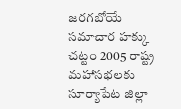జరగబోయే సమాచార హక్కు చట్టం 2005 రాష్ట్ర మహాసభలకు సూర్యాపేట జిల్లా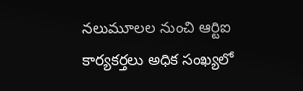నలుమూలల నుంచి ఆర్టిఐ కార్యకర్తలు అధిక సంఖ్యలో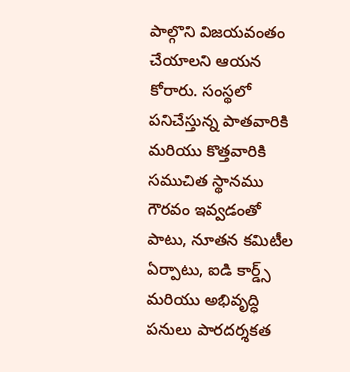పాల్గొని విజయవంతం చేయాలని ఆయన కోరారు. సంస్థలో పనిచేస్తున్న పాతవారికి మరియు కొత్తవారికి సముచిత స్థానము గౌరవం ఇవ్వడంతో పాటు, నూతన కమిటీల ఏర్పాటు, ఐడి కార్డ్స్ మరియు అభివృద్ధి పనులు పారదర్శకత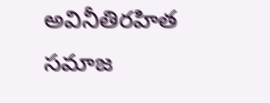అవినీతిరహిత సమాజ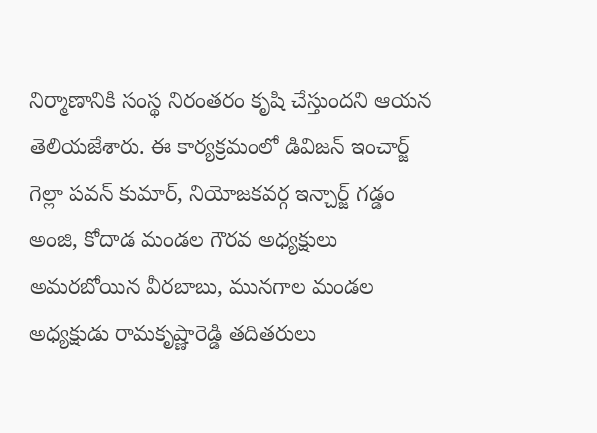నిర్మాణానికి సంస్థ నిరంతరం కృషి చేస్తుందని ఆయన తెలియజేశారు. ఈ కార్యక్రమంలో డివిజన్ ఇంచార్జ్ గెల్లా పవన్ కుమార్, నియోజకవర్గ ఇన్చార్జ్ గడ్డం అంజి, కోదాడ మండల గౌరవ అధ్యక్షులు అమరబోయిన వీరబాబు, మునగాల మండల అధ్యక్షుడు రామకృష్ణారెడ్డి తదితరులు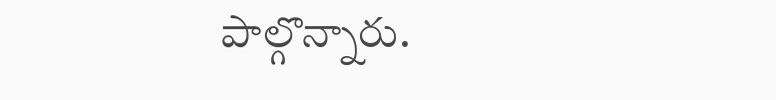పాల్గొన్నారు.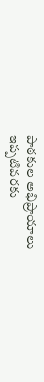పాఠకుల అభిప్రాయాలు
ఇప్పటివరకు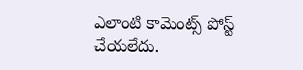ఎలాంటి కామెంట్స్ పోస్ట్ చేయలేదు.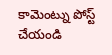కామెంట్ను పోస్ట్ చేయండి